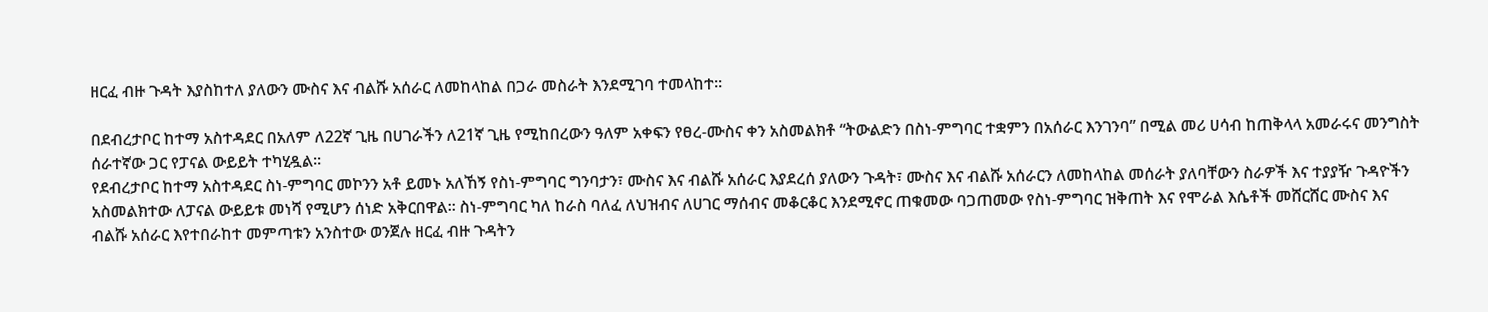ዘርፈ ብዙ ጉዳት እያስከተለ ያለውን ሙስና እና ብልሹ አሰራር ለመከላከል በጋራ መስራት እንደሚገባ ተመላከተ፡፡

በደብረታቦር ከተማ አስተዳደር በአለም ለ22ኛ ጊዜ በሀገራችን ለ21ኛ ጊዜ የሚከበረውን ዓለም አቀፍን የፀረ-ሙስና ቀን አስመልክቶ “ትውልድን በስነ-ምግባር ተቋምን በአሰራር እንገንባ” በሚል መሪ ሀሳብ ከጠቅላላ አመራሩና መንግስት ሰራተኛው ጋር የፓናል ውይይት ተካሂዷል፡፡
የደብረታቦር ከተማ አስተዳደር ስነ-ምግባር መኮንን አቶ ይመኑ አለኸኝ የስነ-ምግባር ግንባታን፣ ሙስና እና ብልሹ አሰራር እያደረሰ ያለውን ጉዳት፣ ሙስና እና ብልሹ አሰራርን ለመከላከል መሰራት ያለባቸውን ስራዎች እና ተያያዥ ጉዳዮችን አስመልክተው ለፓናል ውይይቱ መነሻ የሚሆን ሰነድ አቅርበዋል፡፡ ስነ-ምግባር ካለ ከራስ ባለፈ ለህዝብና ለሀገር ማሰብና መቆርቆር እንደሚኖር ጠቁመው ባጋጠመው የስነ-ምግባር ዝቅጠት እና የሞራል እሴቶች መሸርሸር ሙስና እና ብልሹ አሰራር እየተበራከተ መምጣቱን አንስተው ወንጀሉ ዘርፈ ብዙ ጉዳትን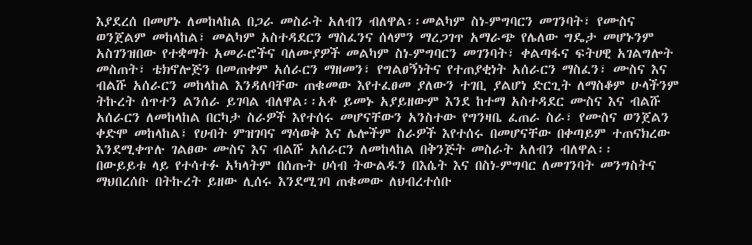እያደረሰ በመሆኑ ለመከላከል በጋራ መስራት አለብን ብለዋል፡፡መልካም ስነ-ምግባርን መገንባት፣ የሙስና ወንጀልም መከላከል፣ መልካም አስተዳደርን ማስፈንና ሰላምን ማረጋገጥ አማራጭ የሌለው ግዴታ መሆኑንም አስገንዝበው የተቋማት አመራሮችና ባለሙያዎች መልካም ስነ-ምግባርን መገንባት፣ ቀልጣፋና ፍትሀዊ አገልግሎት መስጠት፣ ቴክኖሎጅን በመጠቀም አሰራርን ማዘመን፣ የግልፀኝነትና የተጠያቂነት አሰራርን ማስፈን፣ ሙስና እና ብልሹ አሰራርን መከላከል እንዳለባቸው ጠቁመው እየተፈፀመ ያለውን ተገቢ ያልሆነ ድርጊት ለማስቆም ሁላችንም ትኩረት ሰጥተን ልንሰራ ይገባል ብለዋል፡፡አቶ ይመኑ አያይዘውም እንደ ከተማ አስተዳደር ሙስና እና ብልሹ አሰራርን ለመከላከል በርካታ ስራዎች እየተሰሩ መሆናቸውን አንስተው የግንዛቤ ፈጠራ ስራ፣ የሙስና ወንጀልን ቀድሞ መከላከል፣ የሀብት ምዝገባና ማሳወቅ እና ሌሎችም ስራዎች እየተሰሩ በመሆናቸው በቀጣይም ተጠናክረው እንደሚቀጥሉ ገልፀው ሙስና እና ብልሹ አሰራርን ለመከላከል በቅንጅት መስራት አለብን ብለዋል፡፡
በውይይቱ ላይ የተሳተፉ አካላትም በሰጡት ሀሳብ ትውልዱን በእሴት እና በስነ-ምግባር ለመገንባት መንግስትና ማህበረሰቡ በትኩረት ይዘው ሊሰሩ እንደሚገባ ጠቁመው ለህብረተሰቡ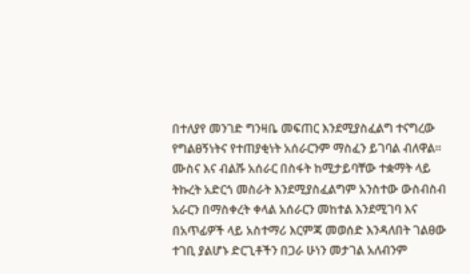በተለያየ መንገድ ግንዛቤ መፍጠር እንደሚያስፈልግ ተናግረው የግልፀኝነትና የተጠያቂነት አሰራርንም ማስፈን ይገባል ብለዋል፡፡
ሙስና እና ብልሹ አሰራር በስፋት ከሚታይባቸው ተቋማት ላይ ትኩረት አድርጎ መስራት እንደሚያስፈልግም አንስተው ውስብስብ አራርን በማስቀረት ቀላል አሰራርን መከተል እንደሚገባ እና በአጥፊዎች ላይ አስተማሪ እርምጃ መወሰድ እንዳለበት ገልፀው ተገቢ ያልሆኑ ድርጊቶችን በጋራ ሁነን መታገል አለብንም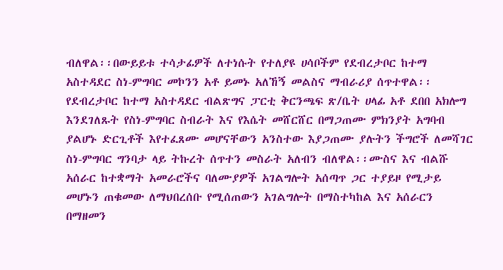ብለዋል፡፡በውይይቱ ተሳታፊዎች ለተነሱት የተለያዩ ሀሳቦችም የደብረታቦር ከተማ አስተዳደር ስነ-ምግባር መኮንን አቶ ይመኑ አለኸኝ መልስና ማብራሪያ ሰጥተዋል፡፡የደብረታቦር ከተማ አስተዳደር ብልጽግና ፓርቲ ቅርንጫፍ ጽ/ቤት ሀላፊ አቶ ደበበ አክሎግ እንደገለጹት የስነ-ምግባር ስብራት እና የእሴት መሸርሸር በማጋጠሙ ምክንያት አግባብ ያልሆኑ ድርጊቶች እየተፈጸሙ መሆናቸውን አንስተው እያጋጠሙ ያሉትን ችግሮች ለመሻገር ስነ-ምግባር ግንባታ ላይ ትኩረት ሰጥተን መስራት አለብን ብለዋል፡፡ሙስና እና ብልሹ አሰራር ከተቋማት አመራሮችና ባለሙያዎች አገልግሎት አሰጣጥ ጋር ተያይዞ የሚታይ መሆኑን ጠቁመው ለማህበረሰቡ የሚሰጠውን አገልግሎት በማስተካከል እና አሰራርን በማዘመን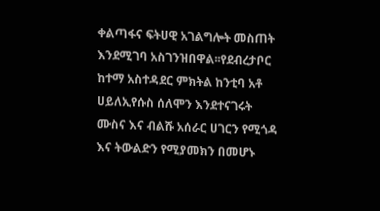ቀልጣፋና ፍትሀዊ አገልግሎት መስጠት እንደሚገባ አስገንዝበዋል፡፡የደብረታቦር ከተማ አስተዳደር ምክትል ከንቲባ አቶ ሀይለኢየሱስ ሰለሞን እንደተናገሩት ሙስና እና ብልሹ አሰራር ሀገርን የሚጎዳ እና ትውልድን የሚያመክን በመሆኑ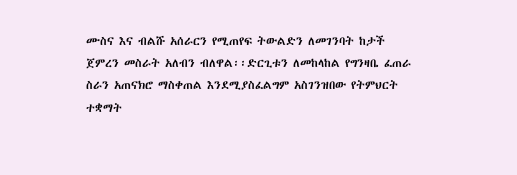ሙስና እና ብልሹ አሰራርን የሚጠየፍ ትውልድን ለመገንባት ከታች ጀምረን መስራት አለብን ብለዋል፡፡ድርጊቱን ለመከላከል የግንዛቤ ፈጠራ ስራን አጠናክሮ ማስቀጠል እንደሚያስፈልግም አስገንዝበው የትምህርት ተቋማት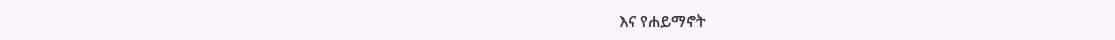እና የሐይማኖት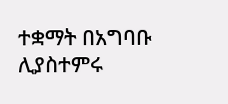ተቋማት በአግባቡ ሊያስተምሩ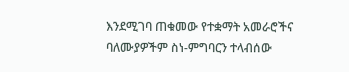እንደሚገባ ጠቁመው የተቋማት አመራሮችና ባለሙያዎችም ስነ-ምግባርን ተላብሰው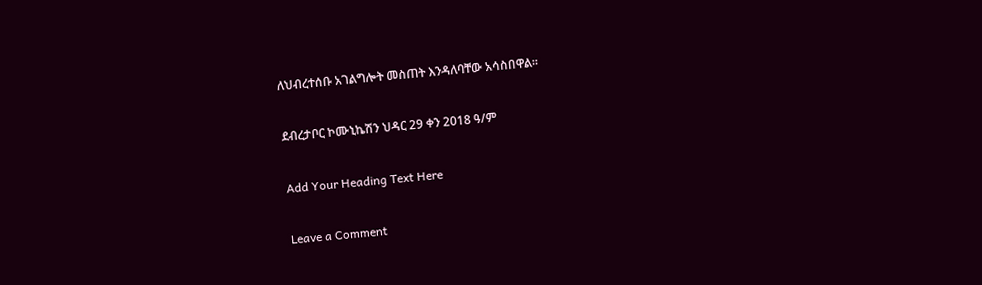ለህብረተሰቡ አገልግሎት መስጠት እንዳለባቸው አሳስበዋል፡፡

ደብረታቦር ኮሙኒኬሽን ህዳር 29 ቀን 2018 ዓ/ም

Add Your Heading Text Here

Leave a Comment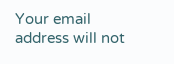Your email address will not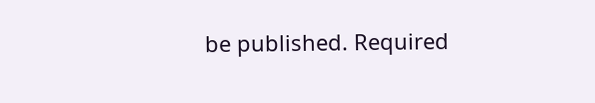be published. Required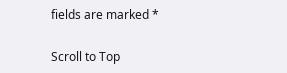fields are marked *

Scroll to Top